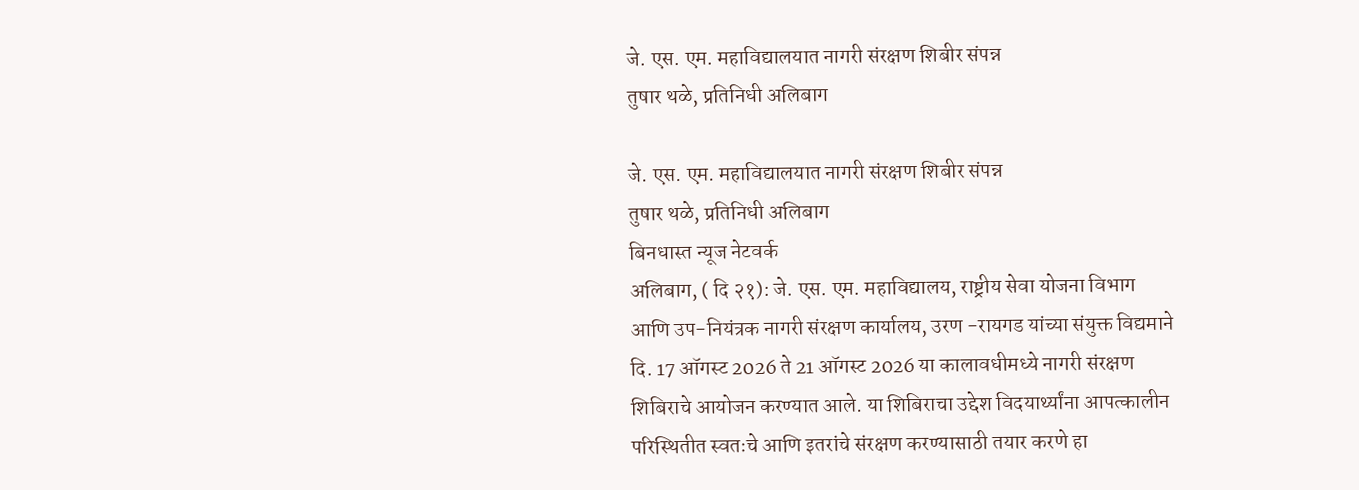जे. एस. एम. महाविद्यालयात नागरी संरक्षण शिबीर संपन्न
तुषार थळे, प्रतिनिधी अलिबाग

जे. एस. एम. महाविद्यालयात नागरी संरक्षण शिबीर संपन्न
तुषार थळे, प्रतिनिधी अलिबाग
बिनधास्त न्यूज नेटवर्क
अलिबाग, ( दि २१): जे. एस. एम. महाविद्यालय, राष्ट्रीय सेवा योजना विभाग आणि उप-नियंत्रक नागरी संरक्षण कार्यालय, उरण -रायगड यांच्या संयुक्त विद्यमाने दि. 17 ऑगस्ट 2026 ते 21 ऑगस्ट 2026 या कालावधीमध्ये नागरी संरक्षण शिबिराचे आयोजन करण्यात आले. या शिबिराचा उद्देश विदयार्थ्यांना आपत्कालीन परिस्थितीत स्वतःचे आणि इतरांचे संरक्षण करण्यासाठी तयार करणे हा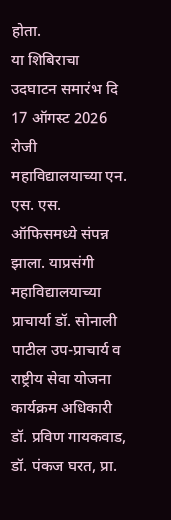होता.
या शिबिराचा उदघाटन समारंभ दि 17 ऑगस्ट 2026 रोजी महाविद्यालयाच्या एन. एस. एस. ऑफिसमध्ये संपन्न झाला. याप्रसंगी महाविद्यालयाच्या प्राचार्या डॉ. सोनाली पाटील उप-प्राचार्य व राष्ट्रीय सेवा योजना कार्यक्रम अधिकारी डॉ. प्रविण गायकवाड, डॉ. पंकज घरत, प्रा.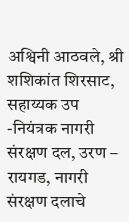अश्विनी आठवले, श्री शशिकांत शिरसाट, सहाय्यक उप -नियंत्रक नागरी संरक्षण दल, उरण – रायगड, नागरी संरक्षण दलाचे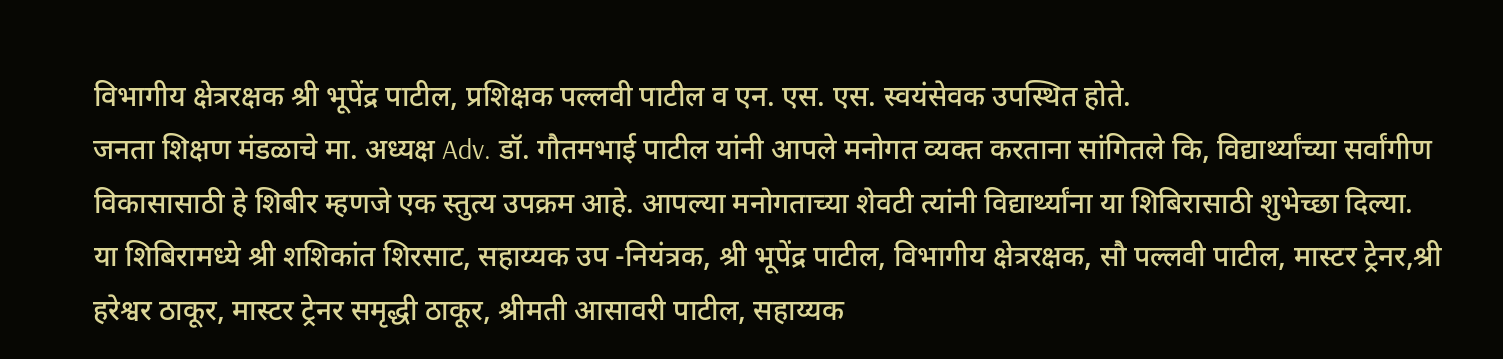विभागीय क्षेत्ररक्षक श्री भूपेंद्र पाटील, प्रशिक्षक पल्लवी पाटील व एन. एस. एस. स्वयंसेवक उपस्थित होते.
जनता शिक्षण मंडळाचे मा. अध्यक्ष Adv. डॉ. गौतमभाई पाटील यांनी आपले मनोगत व्यक्त करताना सांगितले कि, विद्यार्थ्यांच्या सर्वांगीण विकासासाठी हे शिबीर म्हणजे एक स्तुत्य उपक्रम आहे. आपल्या मनोगताच्या शेवटी त्यांनी विद्यार्थ्यांना या शिबिरासाठी शुभेच्छा दिल्या.
या शिबिरामध्ये श्री शशिकांत शिरसाट, सहाय्यक उप -नियंत्रक, श्री भूपेंद्र पाटील, विभागीय क्षेत्ररक्षक, सौ पल्लवी पाटील, मास्टर ट्रेनर,श्री हरेश्वर ठाकूर, मास्टर ट्रेनर समृद्धी ठाकूर, श्रीमती आसावरी पाटील, सहाय्यक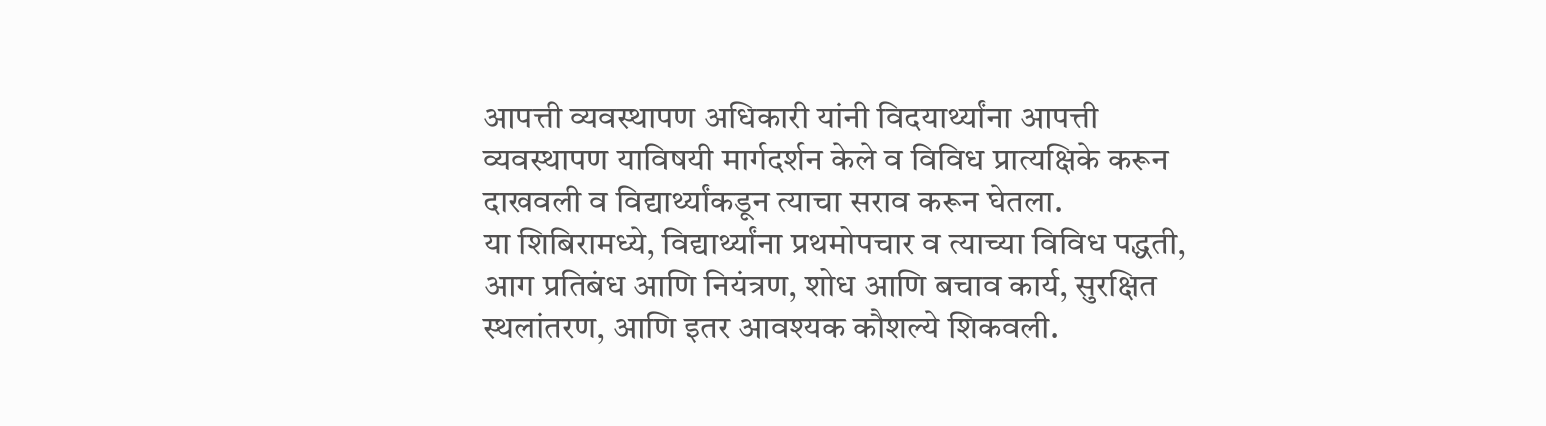आपत्ती व्यवस्थापण अधिकारी यांनी विदयार्थ्यांना आपत्ती व्यवस्थापण याविषयी मार्गदर्शन केले व विविध प्रात्यक्षिके करून दाखवली व विद्यार्थ्यांकडून त्याचा सराव करून घेतला.
या शिबिरामध्ये, विद्यार्थ्यांना प्रथमोपचार व त्याच्या विविध पद्धती, आग प्रतिबंध आणि नियंत्रण, शोध आणि बचाव कार्य, सुरक्षित स्थलांतरण, आणि इतर आवश्यक कौशल्ये शिकवली.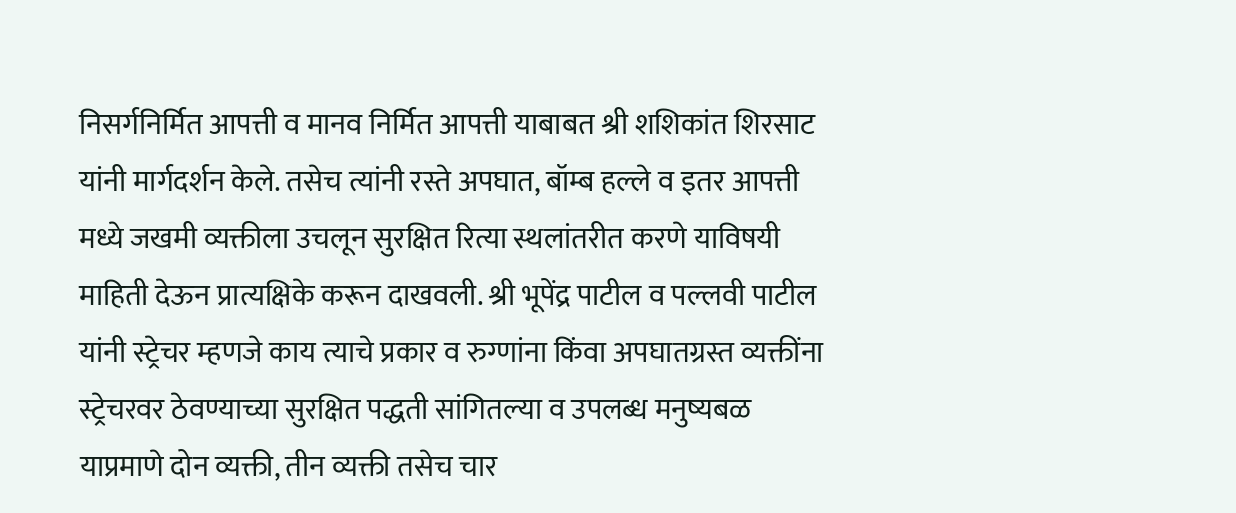निसर्गनिर्मित आपत्ती व मानव निर्मित आपत्ती याबाबत श्री शशिकांत शिरसाट यांनी मार्गदर्शन केले. तसेच त्यांनी रस्ते अपघात, बॉम्ब हल्ले व इतर आपत्ती मध्ये जखमी व्यक्तीला उचलून सुरक्षित रित्या स्थलांतरीत करणे याविषयी माहिती देऊन प्रात्यक्षिके करून दाखवली. श्री भूपेंद्र पाटील व पल्लवी पाटील यांनी स्ट्रेचर म्हणजे काय त्याचे प्रकार व रुग्णांना किंवा अपघातग्रस्त व्यक्तींना स्ट्रेचरवर ठेवण्याच्या सुरक्षित पद्धती सांगितल्या व उपलब्ध मनुष्यबळ याप्रमाणे दोन व्यक्ती, तीन व्यक्ती तसेच चार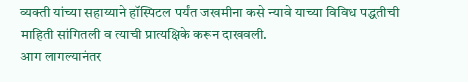व्यक्ती यांच्या सहाय्याने हॉस्पिटल पर्यंत जखमीना कसे न्यावे याच्या विविध पद्धतीची माहिती सांगितली व त्याची प्रात्यक्षिके करून दाखवली.
आग लागल्यानंतर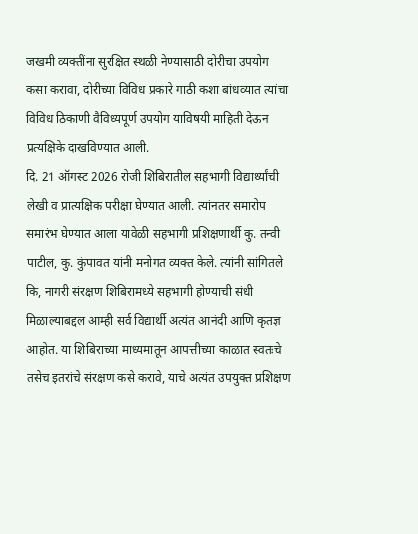जखमी व्यक्तींना सुरक्षित स्थळी नेण्यासाठी दोरीचा उपयोग कसा करावा, दोरीच्या विविध प्रकारे गाठी कशा बांधव्यात त्यांचा विविध ठिकाणी वैविध्यपूर्ण उपयोग याविषयी माहिती देऊन प्रत्यक्षिके दाखविण्यात आली.
दि. 21 ऑगस्ट 2026 रोजी शिबिरातील सहभागी विद्यार्थ्यांची लेखी व प्रात्यक्षिक परीक्षा घेण्यात आली. त्यांनतर समारोप समारंभ घेण्यात आला यावेळी सहभागी प्रशिक्षणार्थी कु. तन्वी पाटील, कु. कुंपावत यांनी मनोगत व्यक्त केले. त्यांनी सांगितले कि, नागरी संरक्षण शिबिरामध्ये सहभागी होण्याची संधी मिळाल्याबद्दल आम्ही सर्व विद्यार्थी अत्यंत आनंदी आणि कृतज्ञ आहोत. या शिबिराच्या माध्यमातून आपत्तीच्या काळात स्वतःचे तसेच इतरांचे संरक्षण कसे करावे, याचे अत्यंत उपयुक्त प्रशिक्षण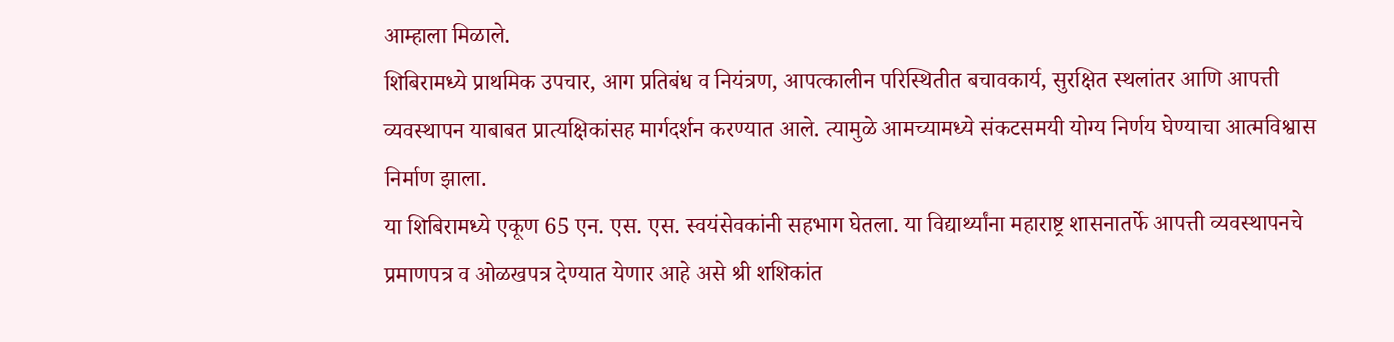आम्हाला मिळाले.
शिबिरामध्ये प्राथमिक उपचार, आग प्रतिबंध व नियंत्रण, आपत्कालीन परिस्थितीत बचावकार्य, सुरक्षित स्थलांतर आणि आपत्ती व्यवस्थापन याबाबत प्रात्यक्षिकांसह मार्गदर्शन करण्यात आले. त्यामुळे आमच्यामध्ये संकटसमयी योग्य निर्णय घेण्याचा आत्मविश्वास निर्माण झाला.
या शिबिरामध्ये एकूण 65 एन. एस. एस. स्वयंसेवकांनी सहभाग घेतला. या विद्यार्थ्यांना महाराष्ट्र शासनातर्फे आपत्ती व्यवस्थापनचे प्रमाणपत्र व ओळखपत्र देण्यात येणार आहे असे श्री शशिकांत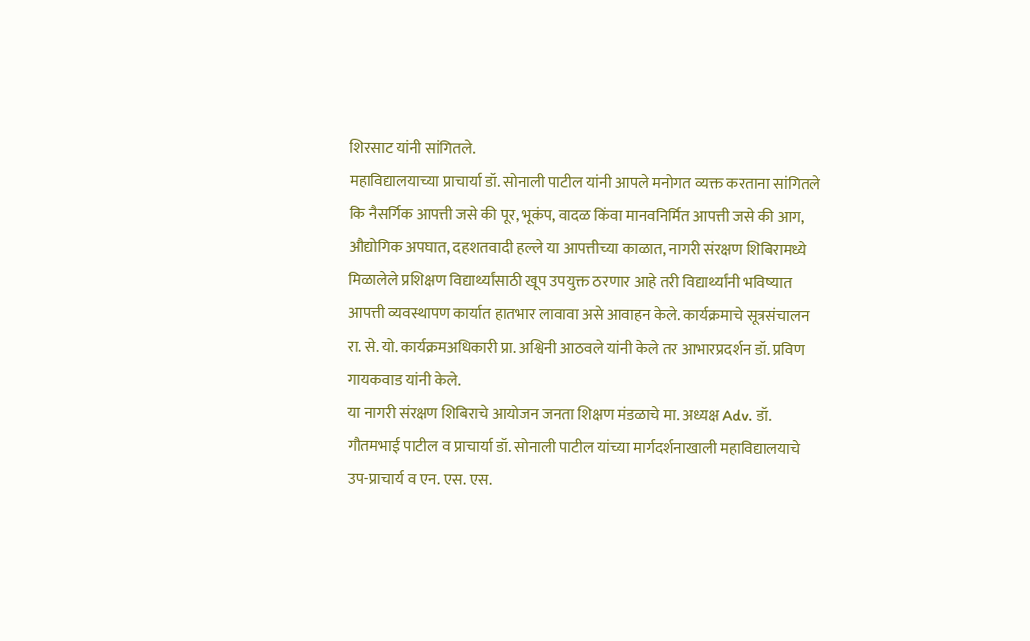शिरसाट यांनी सांगितले.
महाविद्यालयाच्या प्राचार्या डॉ. सोनाली पाटील यांनी आपले मनोगत व्यक्त करताना सांगितले कि नैसर्गिक आपत्ती जसे की पूर, भूकंप, वादळ किंवा मानवनिर्मित आपत्ती जसे की आग, औद्योगिक अपघात, दहशतवादी हल्ले या आपत्तीच्या काळात, नागरी संरक्षण शिबिरामध्ये मिळालेले प्रशिक्षण विद्यार्थ्यांसाठी खूप उपयुक्त ठरणार आहे तरी विद्यार्थ्यांनी भविष्यात आपत्ती व्यवस्थापण कार्यात हातभार लावावा असे आवाहन केले. कार्यक्रमाचे सूत्रसंचालन रा. से. यो. कार्यक्रमअधिकारी प्रा. अश्विनी आठवले यांनी केले तर आभारप्रदर्शन डॉ. प्रविण गायकवाड यांनी केले.
या नागरी संरक्षण शिबिराचे आयोजन जनता शिक्षण मंडळाचे मा. अध्यक्ष Adv. डॉ. गौतमभाई पाटील व प्राचार्या डॉ. सोनाली पाटील यांच्या मार्गदर्शनाखाली महाविद्यालयाचे उप-प्राचार्य व एन. एस. एस.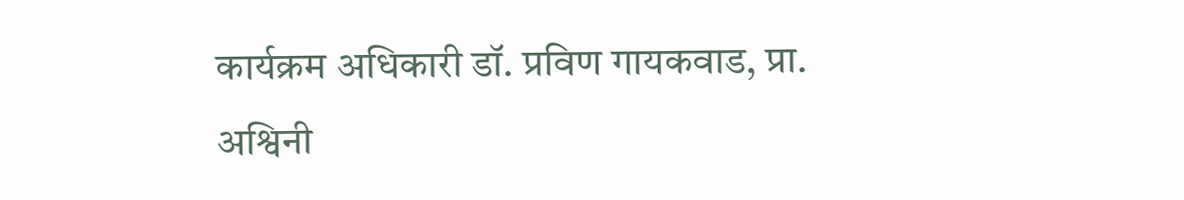कार्यक्रम अधिकारी डॉ. प्रविण गायकवाड, प्रा. अश्विनी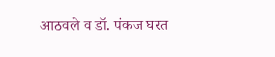आठवले व डॉ. पंकज घरत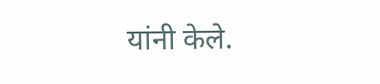यांनी केले.